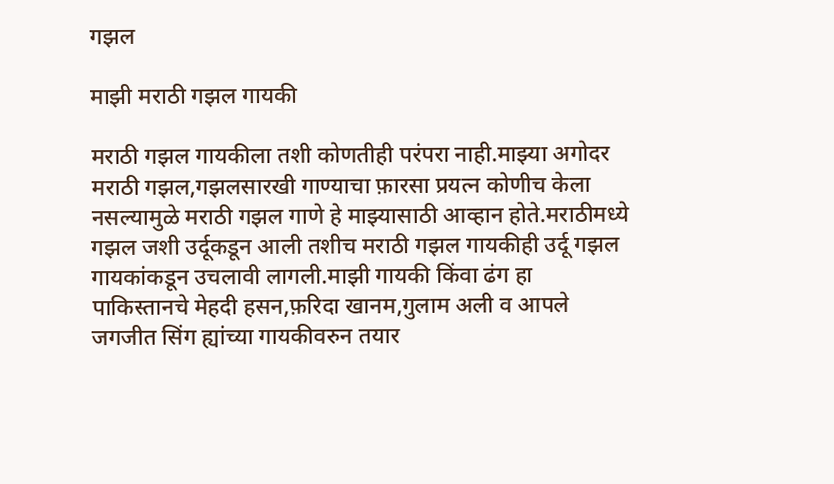गझल

माझी मराठी गझल गायकी

मराठी गझल गायकीला तशी कोणतीही परंपरा नाही.माझ्या अगोदर मराठी गझल,गझलसारखी गाण्याचा फ़ारसा प्रयत्न कोणीच केला नसल्यामुळे मराठी गझल गाणे हे माझ्यासाठी आव्हान होते.मराठीमध्ये गझल जशी उर्दूकडून आली तशीच मराठी गझल गायकीही उर्दू गझल गायकांकडून उचलावी लागली.माझी गायकी किंवा ढंग हा पाकिस्तानचे मेहदी हसन,फ़रिदा खानम,गुलाम अली व आपले जगजीत सिंग ह्यांच्या गायकीवरुन तयार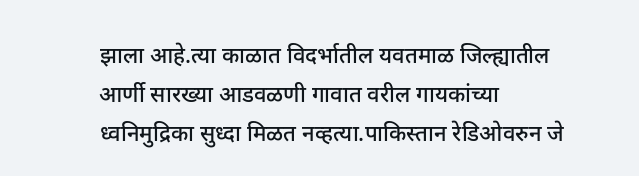झाला आहे.त्या काळात विदर्भातील यवतमाळ जिल्ह्यातील आर्णी सारख्या आडवळणी गावात वरील गायकांच्या ध्वनिमुद्रिका सुध्दा मिळत नव्हत्या.पाकिस्तान रेडिओवरुन जे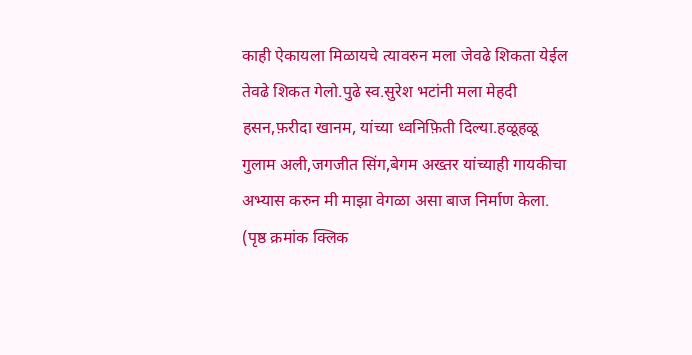काही ऐकायला मिळायचे त्यावरुन मला जेवढे शिकता येईल तेवढे शिकत गेलो.पुढे स्व.सुरेश भटांनी मला मेहदी हसन,फ़रीदा खानम, यांच्या ध्वनिफ़िती दिल्या.हळूहळू गुलाम अली,जगजीत सिंग,बेगम अख्तर यांच्याही गायकीचा अभ्यास करुन मी माझा वेगळा असा बाज निर्माण केला. (पृष्ठ क्रमांक क्लिक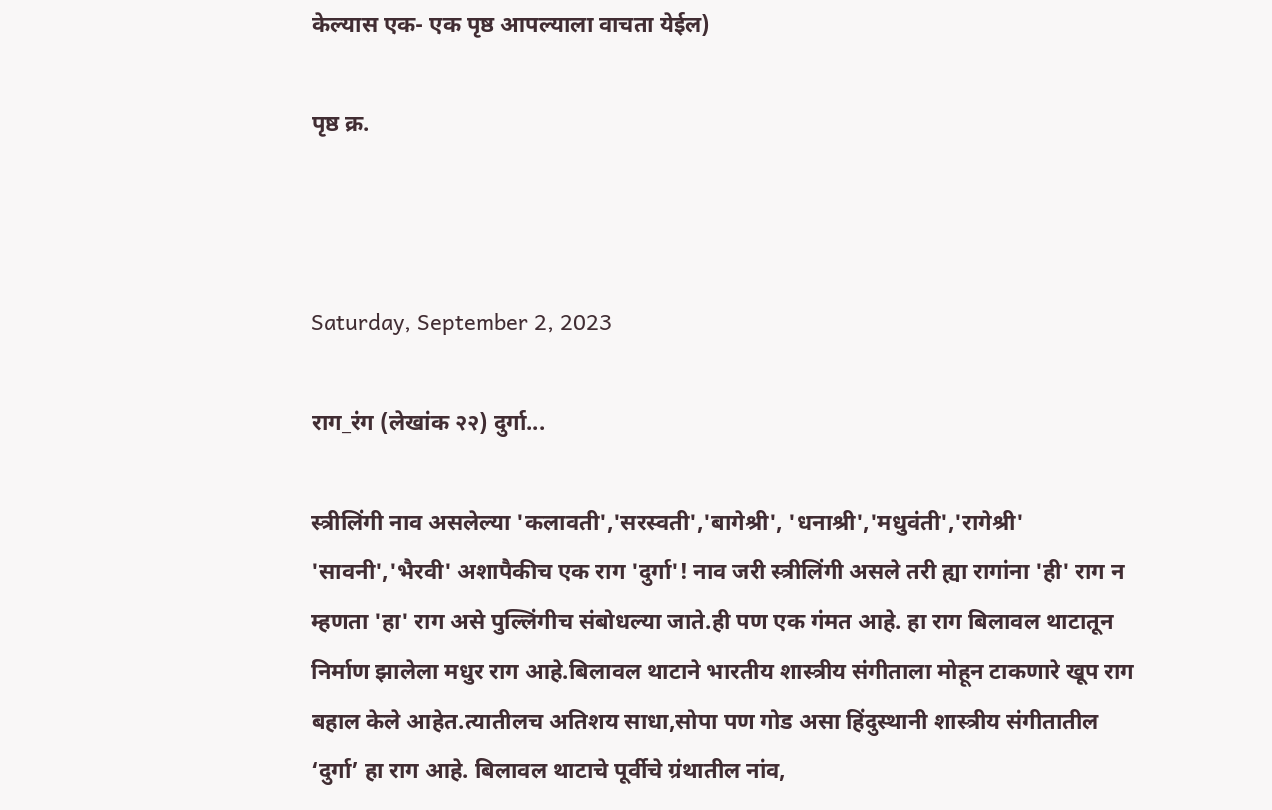केल्यास एक- एक पृष्ठ आपल्याला वाचता येईल)

पृष्ठ क्र.



Saturday, September 2, 2023

राग_रंग (लेखांक २२) दुर्गा...

स्त्रीलिंगी नाव असलेल्या 'कलावती','सरस्वती','बागेश्री', 'धनाश्री','मधुवंती','रागेश्री' 'सावनी','भैरवी' अशापैकीच एक राग 'दुर्गा'! नाव जरी स्त्रीलिंगी असले तरी ह्या रागांना 'ही' राग न म्हणता 'हा' राग असे पुल्लिंगीच संबोधल्या जाते.ही पण एक गंमत आहे. हा राग बिलावल थाटातून निर्माण झालेला मधुर राग आहे.बिलावल थाटाने भारतीय शास्त्रीय संगीताला मोहून टाकणारे खूप राग बहाल केले आहेत.त्यातीलच अतिशय साधा,सोपा पण गोड असा हिंदुस्थानी शास्त्रीय संगीतातील ‘दुर्गा’ हा राग आहे. बिलावल थाटाचे पूर्वीचे ग्रंथातील नांव,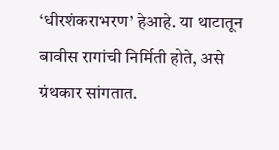‘धीरशंकराभरण’ हेआहे. या थाटातून बावीस रागांची निर्मिती होते, असे ग्रंथकार सांगतात.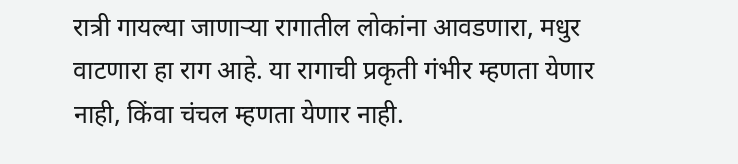रात्री गायल्या जाणाऱ्या रागातील लोकांना आवडणारा, मधुर वाटणारा हा राग आहे. या रागाची प्रकृती गंभीर म्हणता येणार नाही, किंवा चंचल म्हणता येणार नाही.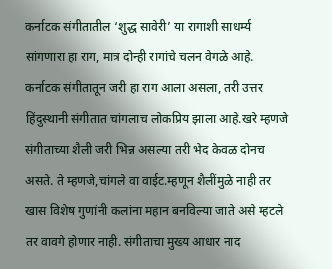कर्नाटक संगीतातील ‘शुद्ध सावेरी’ या रागाशी साधर्म्य सांगणारा हा राग, मात्र दोन्ही रागांचे चलन वेगळे आहे. कर्नाटक संगीतातून जरी हा राग आला असला, तरी उत्तर हिंदुस्थानी संगीतात चांगलाच लोकप्रिय झाला आहे.खरे म्हणजे संगीताच्या शैली जरी भिन्न असल्या तरी भेद केवळ दोनच असते. ते म्हणजे,चांगले वा वाईट.म्हणून शैलींमुळे नाही तर खास विशेष गुणांनी कलांना महान बनविल्या जाते असे म्हटले तर वावगे होणार नाही. संगीताचा मुख्य आधार नाद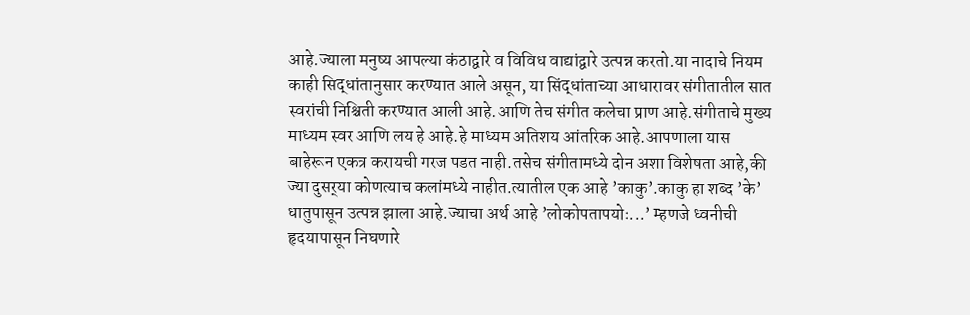आहे.ज्याला मनुष्य आपल्या कंठाद्वारे व विविध वाद्यांद्वारे उत्पन्न करतो.या नादाचे नियम काही सिद्धांतानुसार करण्यात आले असून, या सिंद्धांताच्या आधारावर संगीतातील सात स्वरांची निश्चिती करण्यात आली आहे.आणि तेच संगीत कलेचा प्राण आहे.संगीताचे मुख्य माध्यम स्वर आणि लय हे आहे.हे माध्यम अतिशय आंतरिक आहे.आपणाला यास बाहेरून एकत्र करायची गरज पडत नाही.तसेच संगीतामध्ये दोन अशा विशेषता आहे,की ज्या दुसर्‌या कोणत्याच कलांमध्ये नाहीत.त्यातील एक आहे ’काकु’.काकु हा शब्द ’के’ धातुपासून उत्पन्न झाला आहे.ज्याचा अर्थ आहे ’लोकोपतापयोः...’ म्हणजे ध्वनीची हृदयापासून निघणारे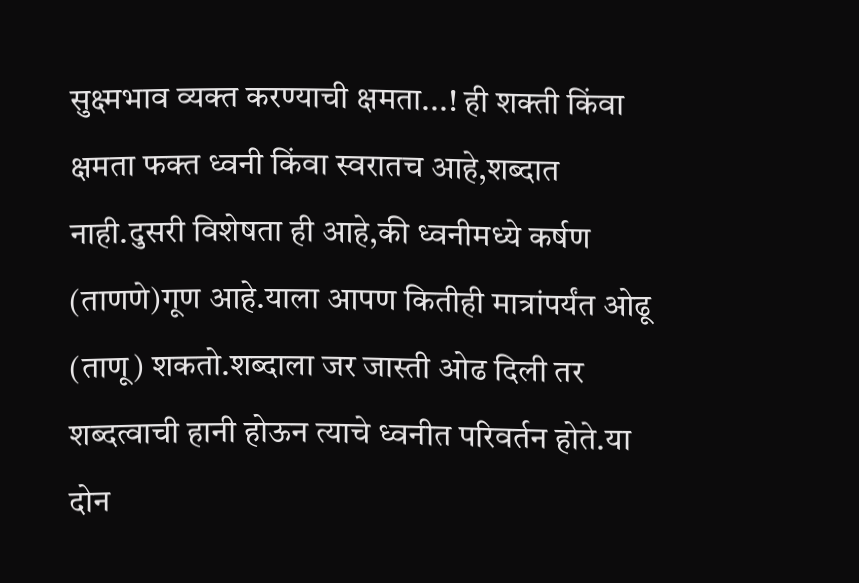सुक्ष्मभाव व्यक्त करण्याची क्षमता...! ही शक्ती किंवा क्षमता फक्त ध्वनी किंवा स्वरातच आहे,शब्दात नाही.दुसरी विशेषता ही आहे,की ध्वनीमध्ये कर्षण (ताणणे)गूण आहे.याला आपण कितीही मात्रांपर्यंत ओढू (ताणू) शकतो.शब्दाला जर जास्ती ओढ दिली तर शब्दत्वाची हानी होऊन त्याचे ध्वनीत परिवर्तन होते.या दोन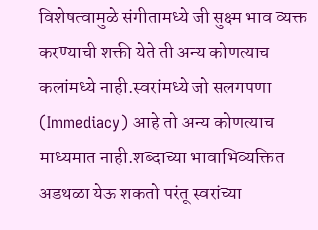विशेषत्वामुळे संगीतामध्ये जी सुक्ष्म भाव व्यक्त करण्याची शक्ती येते ती अन्य कोणत्याच कलांमध्ये नाही.स्वरांमध्ये जो सलगपणा (Immediacy) आहे तो अन्य कोणत्याच माध्यमात नाही.शब्दाच्या भावाभिव्यक्तित अडथळा येऊ शकतो परंतू स्वरांच्या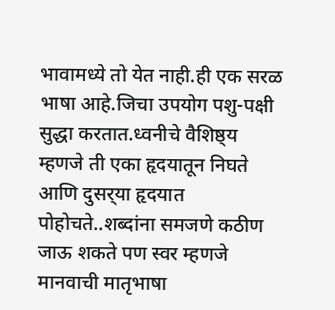भावामध्ये तो येत नाही.ही एक सरळ भाषा आहे.जिचा उपयोग पशु-पक्षी सुद्धा करतात.ध्वनीचे वैशिष्ठ्य म्हणजे ती एका हृदयातून निघते आणि दुसर्‌या हृदयात पोहोचते..शब्दांना समजणे कठीण जाऊ शकते पण स्वर म्हणजे मानवाची मातृभाषा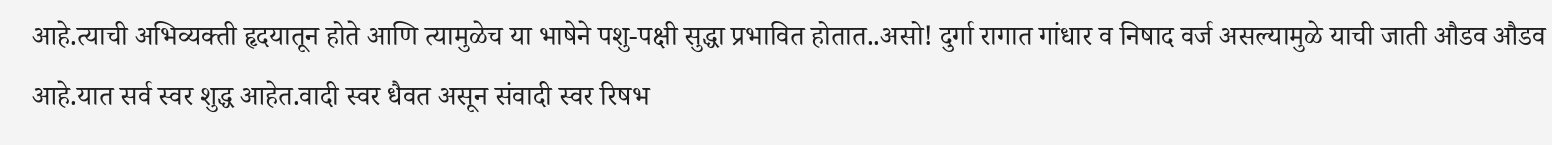आहे.त्याची अभिव्यक्ती हृदयातून होते आणि त्यामुळेच या भाषेने पशु-पक्षी सुद्धा प्रभावित होतात..असो! दुर्गा रागात गांधार व निषाद वर्ज असल्यामुळे याची जाती औडव औडव आहे.यात सर्व स्वर शुद्ध आहेत.वादी स्वर धैवत असून संवादी स्वर रिषभ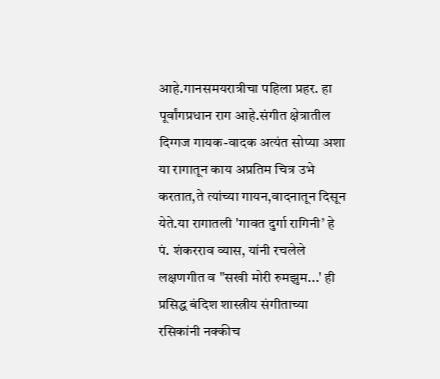आहे.गानसमयरात्रीचा पहिला प्रहर. हा पूर्वांगप्रधान राग आहे.संगीत क्षेत्रातील दिग्गज गायक-वादक अत्यंत सोप्या अशा या रागातून काय अप्रतिम चित्र उभे करतात,ते त्यांच्या गायन,वादनातून दिसून येते.या रागातली 'गावत दुर्गा रागिनी’ हे पं. शंकरराव व्यास, यांनी रचलेले लक्षणगीत व "सखी मोरी रुमझुम...' ही प्रसिद्ध बंदिश शास्त्रीय संगीताच्या रसिकांनी नक्कीच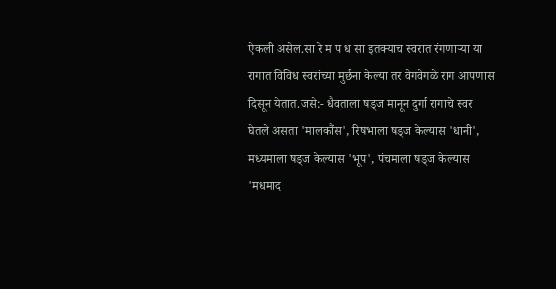ऐकली असेल.सा रे म प ध सा इतक्याच स्वरात रंगणाऱ्या या रागात विविध स्वरांच्या मुर्छना केल्या तर वेगवेगळे राग आपणास दिसून येतात.जसे:- धैवताला षड्ज मानून दुर्गा रागाचे स्वर घेतले असता 'मालकौंस', रिषभाला षड्ज केल्यास 'धानी', मध्यमाला षड्ज केल्यास 'भूप', पंचमाला षड्ज केल्यास 'मधमाद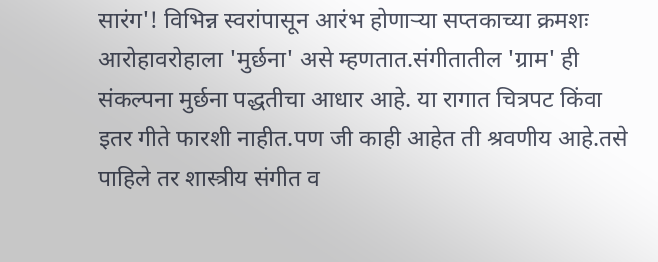सारंग'! विभिन्न स्वरांपासून आरंभ होणाऱ्या सप्तकाच्या क्रमशः आरोहावरोहाला 'मुर्छना' असे म्हणतात.संगीतातील 'ग्राम' ही संकल्पना मुर्छना पद्धतीचा आधार आहे. या रागात चित्रपट किंवा इतर गीते फारशी नाहीत.पण जी काही आहेत ती श्रवणीय आहे.तसे पाहिले तर शास्त्रीय संगीत व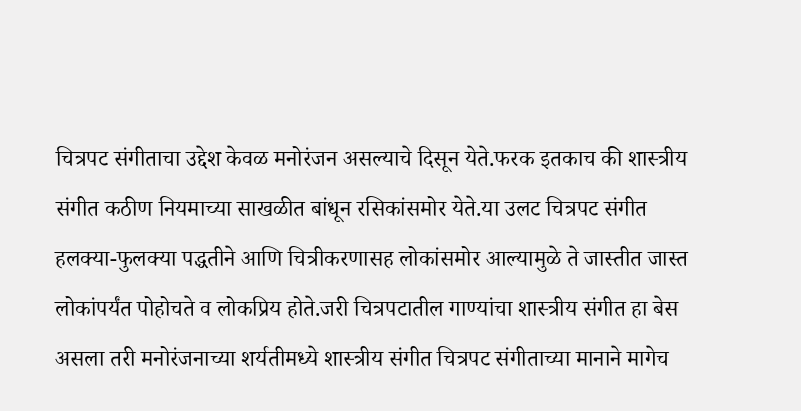चित्रपट संगीताचा उद्देश केवळ मनोरंजन असल्याचे दिसून येते.फरक इतकाच की शास्त्रीय संगीत कठीण नियमाच्या साखळीत बांधून रसिकांसमोर येते.या उलट चित्रपट संगीत हलक्या-फुलक्या पद्धतीने आणि चित्रीकरणासह लोकांसमोर आल्यामुळे ते जास्तीत जास्त लोकांपर्यंत पोहोचते व लोकप्रिय होते.जरी चित्रपटातील गाण्यांचा शास्त्रीय संगीत हा बेस असला तरी मनोरंजनाच्या शर्यतीमध्ये शास्त्रीय संगीत चित्रपट संगीताच्या मानाने मागेच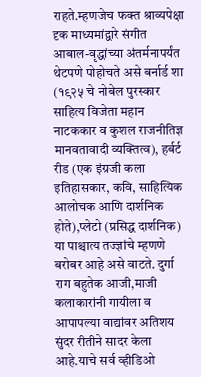राहते.म्हणजेच फक्त श्राव्यपेक्षा दृक माध्यमांद्वारे संगीत आबाल-वृद्धांच्या अंतर्मनापर्यंत थेटपणे पोहोचते असे बर्नार्ड शा (१९२५ चे नोबेल पुरस्कार साहित्य विजेता महान नाटककार व कुशल राजनीतिज्ञ मानवतावादी व्यक्तित्व), हर्बर्ट रीड (एक इंग्रजी कला इतिहासकार, कवि, साहित्यिक आलोचक आणि दार्शनिक होते),प्लेटो (प्रसिद्ध दार्शनिक) या पाश्चात्य तज्ज्ञांचे म्हणणे बरोबर आहे असे वाटते. दुर्गा राग बहुतेक आजी,माजी कलाकारांनी गायीला व आपापल्या वाद्यांवर अतिशय सुंदर रीतीने सादर केला आहे.याचे सर्व व्हीडिओ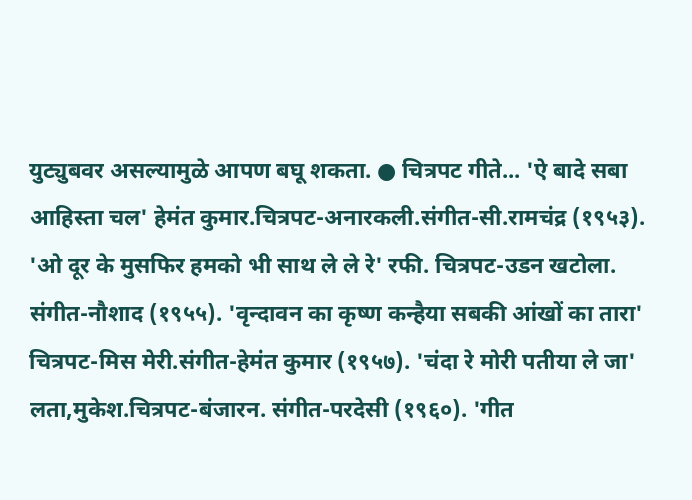युट्युबवर असल्यामुळे आपण बघू शकता. ● चित्रपट गीते... 'ऐ बादे सबा आहिस्ता चल' हेमंत कुमार.चित्रपट-अनारकली.संगीत-सी.रामचंद्र (१९५३). 'ओ दूर के मुसफिर हमको भी साथ ले ले रे' रफी. चित्रपट-उडन खटोला. संगीत-नौशाद (१९५५). 'वृन्दावन का कृष्ण कन्हैया सबकी आंखों का तारा' चित्रपट-मिस मेरी.संगीत-हेमंत कुमार (१९५७). 'चंदा रे मोरी पतीया ले जा' लता,मुकेश.चित्रपट-बंजारन. संगीत-परदेसी (१९६०). 'गीत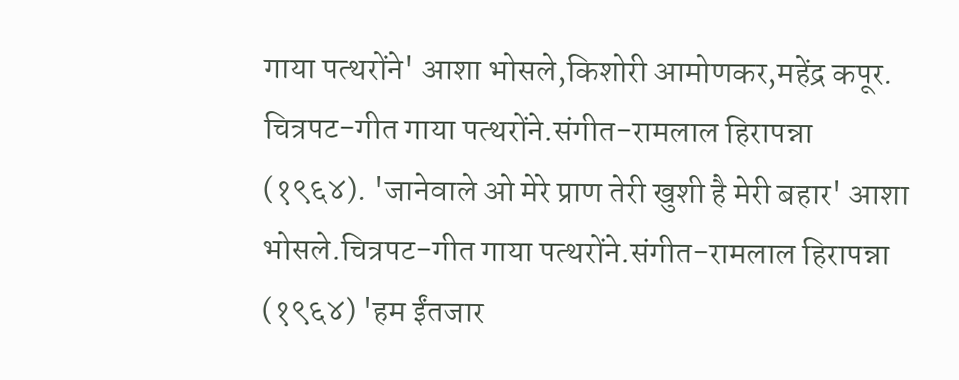गाया पत्थरोंने' आशा भोसले,किशोरी आमोणकर,महेंद्र कपूर. चित्रपट-गीत गाया पत्थरोंने.संगीत-रामलाल हिरापन्ना (१९६४). 'जानेवाले ओ मेरे प्राण तेरी खुशी है मेरी बहार' आशा भोसले.चित्रपट-गीत गाया पत्थरोंने.संगीत-रामलाल हिरापन्ना (१९६४) 'हम ईंतजार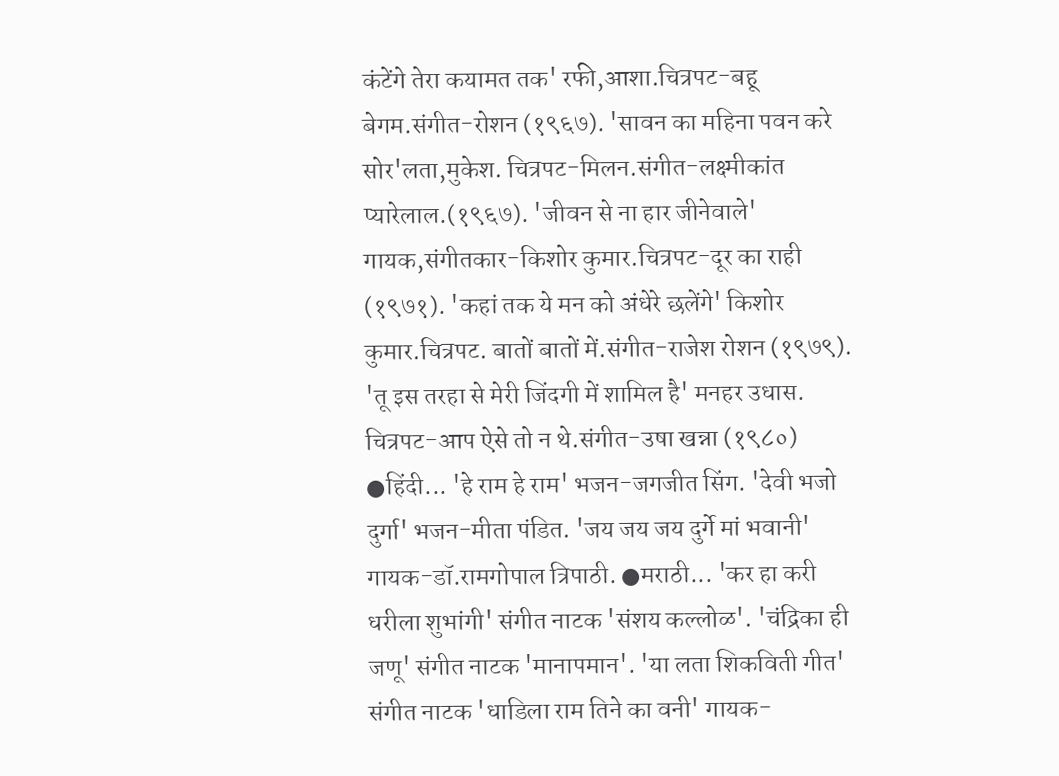कंटेंगे तेरा कयामत तक' रफी,आशा.चित्रपट-बहू बेगम.संगीत-रोशन (१९६७). 'सावन का महिना पवन करे सोर'लता,मुकेश. चित्रपट-मिलन.संगीत-लक्ष्मीकांत प्यारेलाल.(१९६७). 'जीवन से ना हार जीनेवाले' गायक,संगीतकार-किशोर कुमार.चित्रपट-दूर का राही (१९७१). 'कहां तक ये मन को अंधेरे छलेंगे' किशोर कुमार.चित्रपट. बातों बातों में.संगीत-राजेश रोशन (१९७९). 'तू इस तरहा से मेरी जिंदगी में शामिल है' मनहर उधास. चित्रपट-आप ऐसे तो न थे.संगीत-उषा खन्ना (१९८०) ●हिंदी... 'हे राम हे राम' भजन-जगजीत सिंग. 'देवी भजो दुर्गा' भजन-मीता पंडित. 'जय जय जय दुर्गे मां भवानी' गायक-डॉ.रामगोपाल त्रिपाठी. ●मराठी... 'कर हा करी धरीला शुभांगी' संगीत नाटक 'संशय कल्लोळ'. 'चंद्रिका ही जणू' संगीत नाटक 'मानापमान'. 'या लता शिकविती गीत' संगीत नाटक 'धाडिला राम तिने का वनी' गायक-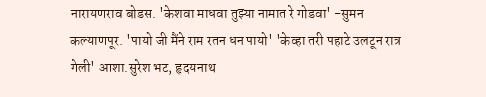नारायणराव बोडस. 'केशवा माधवा तुझ्या नामात रे गोडवा' -सुमन कल्याणपूर. 'पायो जी मैंने राम रतन धन पायो' 'केव्हा तरी पहाटे उलटून रात्र गेली' आशा.सुरेश भट, हृदयनाथ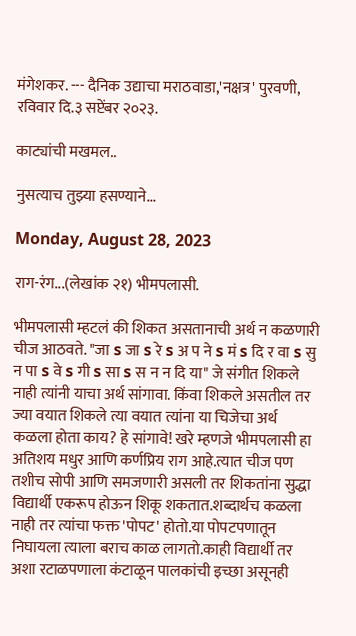मंगेशकर. --- दैनिक उद्याचा मराठवाडा,'नक्षत्र' पुरवणी, रविवार दि.३ सप्टेंबर २०२३.

काट्यांची मखमल..

नुसत्याच तुझ्या हसण्याने...

Monday, August 28, 2023

राग-रंग...(लेखांक २१) भीमपलासी.

भीमपलासी म्हटलं की शिकत असतानाची अर्थ न कळणारी चीज आठवते. "जा s जा s रे s अ प ने s मं s दि र वा s सु न पा s वे s गी s सा s स न न दि या" जे संगीत शिकले नाही त्यांनी याचा अर्थ सांगावा. किंवा शिकले असतील तर ज्या वयात शिकले त्या वयात त्यांना या चिजेचा अर्थ कळला होता काय? हे सांगावे! खरे म्हणजे भीमपलासी हा अतिशय मधुर आणि कर्णप्रिय राग आहे.त्यात चीज पण तशीच सोपी आणि समजणारी असली तर शिकतांना सुद्धा विद्यार्थी एकरूप होऊन शिकू शकतात.शब्दार्थच कळला नाही तर त्यांचा फक्त 'पोपट' होतो.या पोपटपणातून निघायला त्याला बराच काळ लागतो.काही विद्यार्थी तर अशा रटाळपणाला कंटाळून पालकांची इच्छा असूनही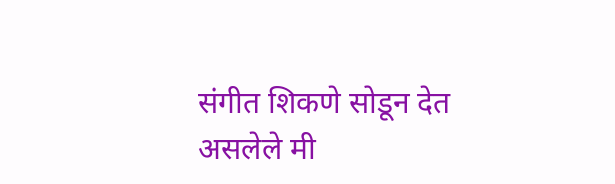संगीत शिकणे सोडून देत असलेले मी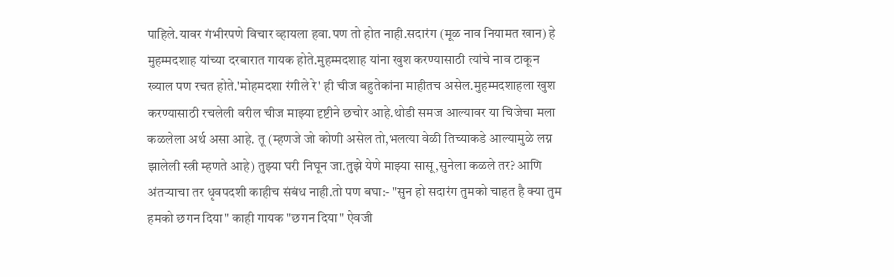पाहिले.यावर गंभीरपणे विचार व्हायला हवा.पण तो होत नाही.सदारंग (मूळ नाव नियामत खान) हे मुहम्मदशाह यांच्या दरबारात गायक होते.मुहम्मदशाह यांना खुश करण्यासाठी त्यांचे नाव टाकून ख्याल पण रचत होते.'मोहमदशा रंगीले रे' ही चीज बहुतेकांना माहीतच असेल.मुहम्मदशाहला खुश करण्यासाठी रचलेली वरील चीज माझ्या दृष्टीने छचोर आहे.थोडी समज आल्यावर या चिजेचा मला कळलेला अर्थ असा आहे. तू (म्हणजे जो कोणी असेल तो,भलत्या वेळी तिच्याकडे आल्यामुळे लग्न झालेली स्त्री म्हणते आहे) तुझ्या घरी निघून जा.तुझे येणे माझ्या सासू,सुनेला कळले तर? आणि अंतऱ्याचा तर धृवपदशी काहीच संबंध नाही.तो पण बघा:- "सुन हो सदारंग तुमको चाहत है क्या तुम हमको छगन दिया" काही गायक "छगन दिया" ऐवजी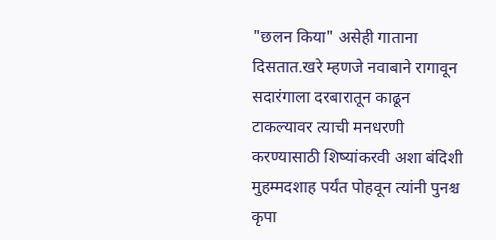"छलन किया" असेही गाताना दिसतात.खरे म्हणजे नवाबाने रागावून सदारंगाला दरबारातून काढून टाकल्यावर त्याची मनधरणी करण्यासाठी शिष्यांकरवी अशा बंदिशी मुहम्मदशाह पर्यंत पोहवून त्यांनी पुनश्च कृपा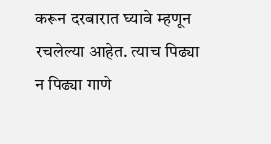करून दरबारात घ्यावे म्हणून रचलेल्या आहेत. त्याच पिढ्या न पिढ्या गाणे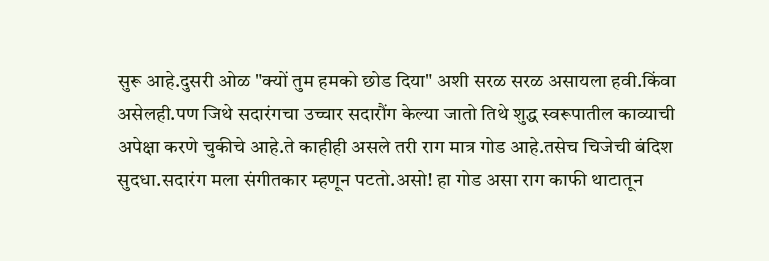सुरू आहे.दुसरी ओळ "क्यों तुम हमको छोड दिया" अशी सरळ सरळ असायला हवी.किंवा असेलही.पण जिथे सदारंगचा उच्चार सदारौंग केल्या जातो तिथे शुद्ध स्वरूपातील काव्याची अपेक्षा करणे चुकीचे आहे.ते काहीही असले तरी राग मात्र गोड आहे.तसेच चिजेची बंदिश सुदधा.सदारंग मला संगीतकार म्हणून पटतो.असो! हा गोड असा राग काफी थाटातून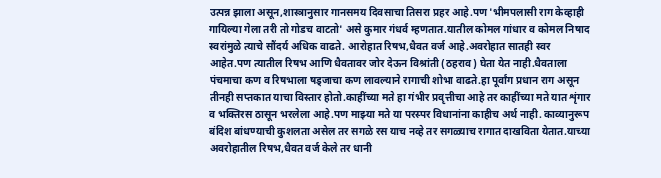उत्पन्न झाला असून,शास्त्रानुसार गानसमय दिवसाचा तिसरा प्रहर आहे.पण 'भीमपलासी राग केव्हाही गायिल्या गेला तरी तो गोडच वाटतो' असे कुमार गंधर्व म्हणतात.यातील कोमल गांधार व कोमल निषाद स्वरांमुळे त्याचे सौंदर्य अधिक वाढते. आरोहात रिषभ,धैवत वर्ज आहे.अवरोहात सातही स्वर आहेत.पण त्यातील रिषभ आणि धैवतावर जोर देऊन विश्रांती (ठहराव) घेता येत नाही.धैवताला पंचमाचा कण व रिषभाला षड्जाचा कण लावल्याने रागाची शोभा वाढते.हा पूर्वांग प्रधान राग असून तीनही सप्तकात याचा विस्तार होतो.काहींच्या मते हा गंभीर प्रवृत्तीचा आहे तर काहींच्या मते यात शृंगार व भक्तिरस ठासून भरलेला आहे.पण माझ्या मते या परस्पर विधानांना काहीच अर्थ नाही. काव्यानुरूप बंदिश बांधण्याची कुशलता असेल तर सगळे रस याच नव्हे तर सगळ्याच रागात दाखविता येतात.याच्या अवरोहातील रिषभ,धैवत वर्ज केले तर धानी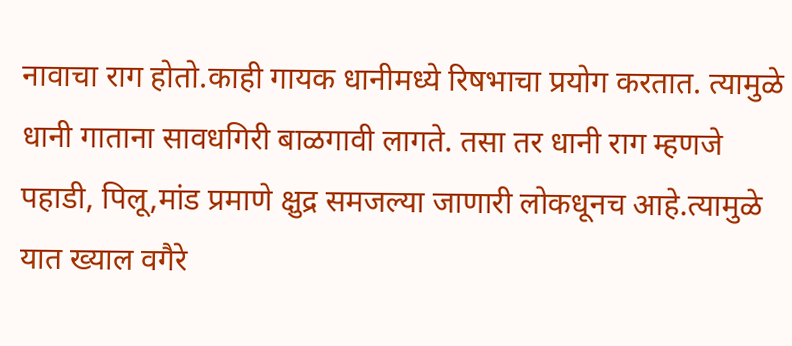नावाचा राग होतो.काही गायक धानीमध्ये रिषभाचा प्रयोग करतात. त्यामुळे धानी गाताना सावधगिरी बाळगावी लागते. तसा तर धानी राग म्हणजे पहाडी, पिलू,मांड प्रमाणे क्षुद्र समजल्या जाणारी लोकधूनच आहे.त्यामुळे यात ख्याल वगैरे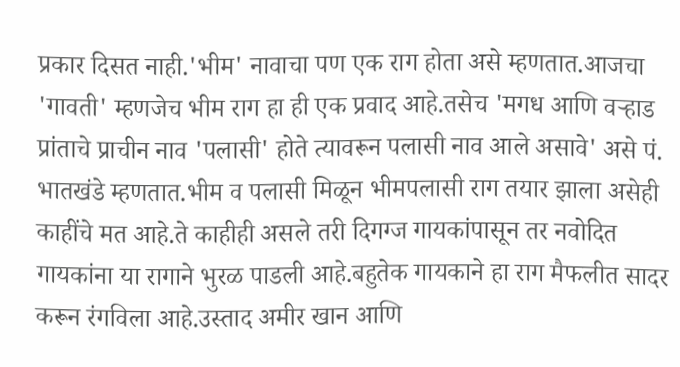प्रकार दिसत नाही.'भीम' नावाचा पण एक राग होता असे म्हणतात.आजचा 'गावती' म्हणजेच भीम राग हा ही एक प्रवाद आहे.तसेच 'मगध आणि वऱ्हाड प्रांताचे प्राचीन नाव 'पलासी' होते त्यावरून पलासी नाव आले असावे' असे पं. भातखंडे म्हणतात.भीम व पलासी मिळून भीमपलासी राग तयार झाला असेही काहींचे मत आहे.ते काहीही असले तरी दिगग्ज गायकांपासून तर नवोदित गायकांना या रागाने भुरळ पाडली आहे.बहुतेक गायकाने हा राग मैफलीत सादर करून रंगविला आहे.उस्ताद अमीर खान आणि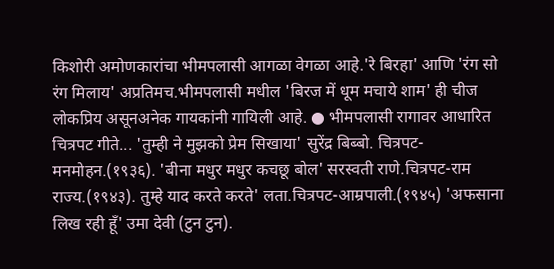किशोरी अमोणकारांचा भीमपलासी आगळा वेगळा आहे.'रे बिरहा' आणि 'रंग सो रंग मिलाय' अप्रतिमच.भीमपलासी मधील 'बिरज में धूम मचाये शाम' ही चीज लोकप्रिय असूनअनेक गायकांनी गायिली आहे. ● भीमपलासी रागावर आधारित चित्रपट गीते... 'तुम्ही ने मुझको प्रेम सिखाया' सुरेंद्र बिब्बो. चित्रपट-मनमोहन.(१९३६). 'बीना मधुर मधुर कचछू बोल' सरस्वती राणे.चित्रपट-राम राज्य.(१९४३). तुम्हे याद करते करते' लता.चित्रपट-आम्रपाली.(१९४५) 'अफसाना लिख रही हूँ' उमा देवी (टुन टुन).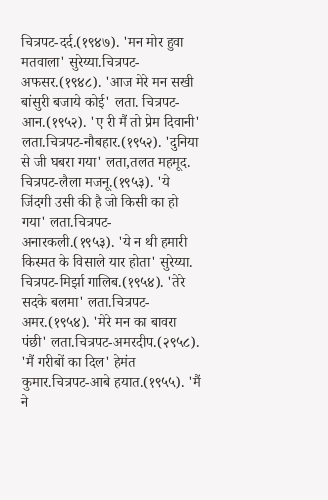चित्रपट-दर्द.(१९४७). 'मन मोर हुवा मतवाला' सुरेय्या.चित्रपट-अफसर.(१९४८). 'आज मेरे मन सखी बांसुरी बजाये कोई' लता. चित्रपट-आन.(१९५२). 'ए री मैं तो प्रेम दिवानी' लता.चित्रपट-नौबहार.(१९५२). 'दुनिया से जी घबरा गया' लता,तलत महमूद. चित्रपट-लैला मजनू.(१९५३). 'ये जिंदगी उसी की है जो किसी का हो गया' लता.चित्रपट-अनारकली.(१९५३). 'ये न थी हमारी किस्मत के विसाले यार होता' सुरेय्या. चित्रपट-मिर्झा गालिब.(१९५४). 'तेरे सदके बलमा' लता.चित्रपट-अमर.(१९५४). 'मेरे मन का बावरा पंछी' लता.चित्रपट-अमरदीप.(२९५८). 'मैं गरीबों का दिल' हेमंत कुमार.चित्रपट-आबे हयात.(१९५५). 'मैं ने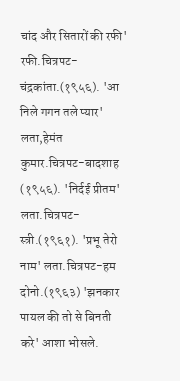चांद और सितारों की रफी' रफी.चित्रपट-चंद्रकांता.(१९५६). 'आ निले गगन तले प्यार' लता,हेमंत कुमार.चित्रपट-बादशाह (१९५६). 'निर्दई प्रीतम' लता.चित्रपट-स्त्री.(१९६१). 'प्रभू तेरो नाम' लता.चित्रपट-हम दोनो.(१९६३) 'झनकार पायल की तो से बिनती करे' आशा भोसले.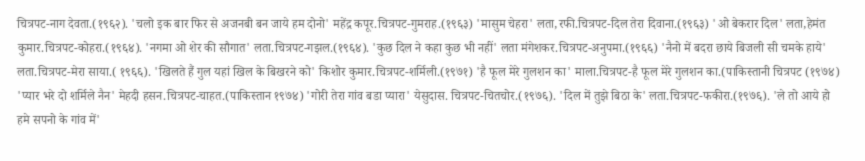चित्रपट-नाग देवता.(१९६२). 'चलो इक बार फिर से अजनबी बन जाये हम दोनो' महेंद्र कपूर.चित्रपट-गुमराह.(१९६३) 'मासुम चेहरा' लता,रफी.चित्रपट-दिल तेरा दिवाना.(१९६३) 'ओ बेकरार दिल' लता,हेमंत कुमार.चित्रपट-कोहरा.(१९६४). 'नगमा ओ शेर की सौगात' लता.चित्रपट-गझल.(१९६४). 'कुछ दिल ने कहा कुछ भी नहीं' लता मंगेशकर.चित्रपट-अनुपमा.(१९६६) 'नैनो में बदरा छाये बिजली सी चमके हाये' लता.चित्रपट-मेरा साया.( १९६६). 'खिलते हैं गुल यहां खिल के बिखरने को' किशोर कुमार.चित्रपट-शर्मिली.(१९७१) 'है फूल मेरे गुलशन का' माला.चित्रपट-है फूल मेरे गुलशन का.(पाकिस्तानी चित्रपट (१९७४) 'प्यार भरे दो शर्मिले नैन' मेहदी हसन.चित्रपट-चाहत.(पाकिस्तान १९७४) 'गोरी तेरा गांव बडा प्यारा' येसुदास. चित्रपट-चितचोर.(१९७६). 'दिल में तुझे बिठा के' लता.चित्रपट-फकीरा.(१९७६). 'ले तो आये हो हमे सपनो के गांव में'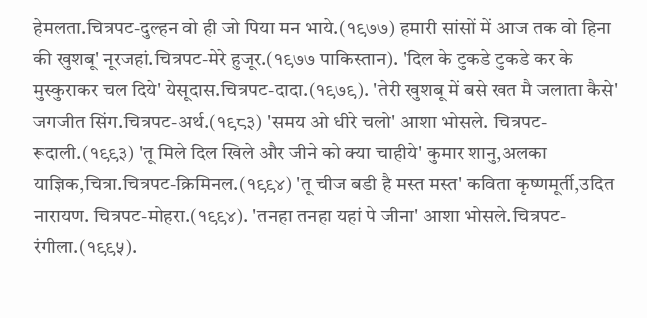हेमलता.चित्रपट-दुल्हन वो ही जो पिया मन भाये.(१९७७) हमारी सांसों में आज तक वो हिना की खुशबू' नूरजहां.चित्रपट-मेरे हुजूर.(१९७७ पाकिस्तान). 'दिल के टुकडे टुकडे कर के मुस्कुराकर चल दिये' येसूदास.चित्रपट-दादा.(१९७९). 'तेरी खुशबू में बसे खत मै जलाता कैसे' जगजीत सिंग.चित्रपट-अर्थ.(१९८३) 'समय ओ धीरे चलो' आशा भोसले. चित्रपट-रूदाली.(१९९३) 'तू मिले दिल खिले और जीने को क्या चाहीये' कुमार शानु,अलका याज्ञिक,चित्रा.चित्रपट-क्रिमिनल.(१९९४) 'तू चीज बडी है मस्त मस्त' कविता कृष्णमूर्ती,उदित नारायण. चित्रपट-मोहरा.(१९९४). 'तनहा तनहा यहां पे जीना' आशा भोसले.चित्रपट-रंगीला.(१९९५).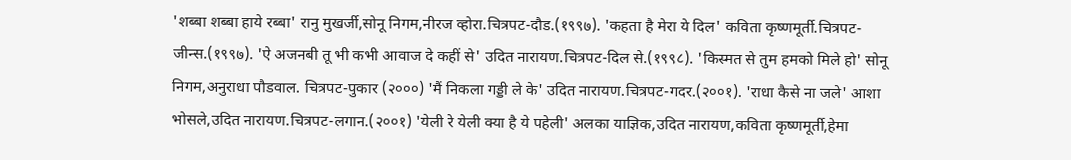'शब्बा शब्बा हाये रब्बा' रानु मुखर्जी,सोनू निगम,नीरज व्होरा.चित्रपट-दौड.(१९९७). 'कहता है मेरा ये दिल' कविता कृष्णमूर्ती.चित्रपट-जीन्स.(१९९७). 'ऐ अजनबी तू भी कभी आवाज दे कहीं से' उदित नारायण.चित्रपट-दिल से.(१९९८). 'किस्मत से तुम हमको मिले हो' सोनू निगम,अनुराधा पौडवाल. चित्रपट-पुकार (२०००) 'मैं निकला गड्डी ले के' उदित नारायण.चित्रपट-गदर.(२००१). 'राधा कैसे ना जले' आशा भोसले,उदित नारायण.चित्रपट-लगान.(२००१) 'येली रे येली क्या है ये पहेली' अलका याज्ञिक,उदित नारायण,कविता कृष्णमूर्ती,हेमा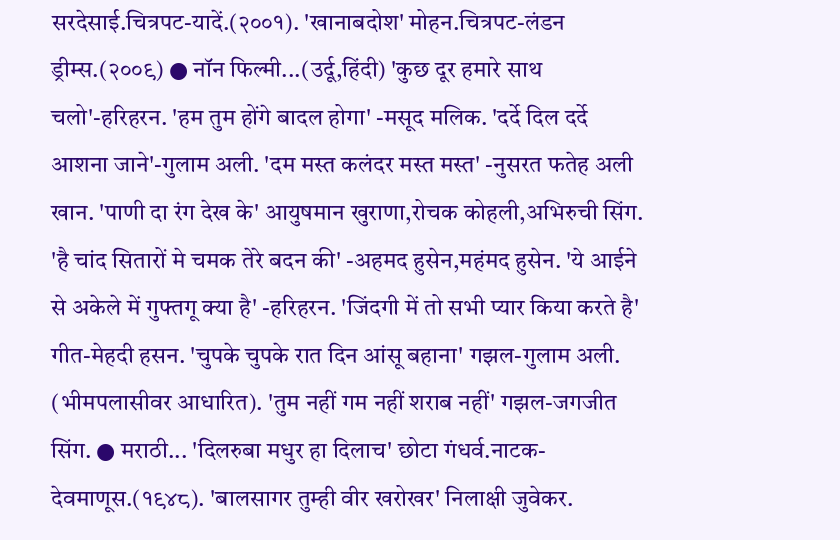सरदेसाई.चित्रपट-यादें.(२००१). 'खानाबदोश' मोहन.चित्रपट-लंडन ड्रीम्स.(२००९) ● नॉन फिल्मी...(उर्दू,हिंदी) 'कुछ दूर हमारे साथ चलो'-हरिहरन. 'हम तुम होंगे बादल होगा' -मसूद मलिक. 'दर्दे दिल दर्दे आशना जाने'-गुलाम अली. 'दम मस्त कलंदर मस्त मस्त' -नुसरत फतेह अली खान. 'पाणी दा रंग देख के' आयुषमान खुराणा,रोचक कोहली,अभिरुची सिंग. 'है चांद सितारों मे चमक तेरे बदन की' -अहमद हुसेन,महंमद हुसेन. 'ये आईने से अकेले में गुफ्तगू क्या है' -हरिहरन. 'जिंदगी में तो सभी प्यार किया करते है' गीत-मेहदी हसन. 'चुपके चुपके रात दिन आंसू बहाना' गझल-गुलाम अली. (भीमपलासीवर आधारित). 'तुम नहीं गम नहीं शराब नहीं' गझल-जगजीत सिंग. ● मराठी... 'दिलरुबा मधुर हा दिलाच' छोटा गंधर्व.नाटक-देवमाणूस.(१९४८). 'बालसागर तुम्ही वीर खरोखर' निलाक्षी जुवेकर.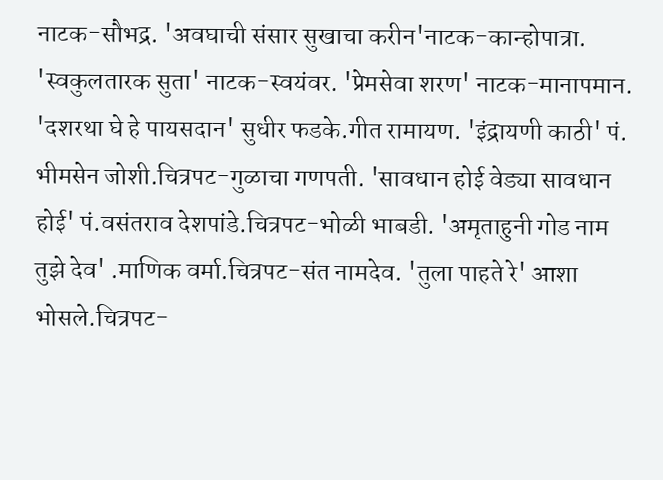नाटक-सौभद्र. 'अवघाची संसार सुखाचा करीन'नाटक-कान्होपात्रा. 'स्वकुलतारक सुता' नाटक-स्वयंवर. 'प्रेमसेवा शरण' नाटक-मानापमान. 'दशरथा घे हे पायसदान' सुधीर फडके.गीत रामायण. 'इंद्रायणी काठी' पं. भीमसेन जोशी.चित्रपट-गुळाचा गणपती. 'सावधान होई वेड्या सावधान होई' पं.वसंतराव देशपांडे.चित्रपट-भोळी भाबडी. 'अमृताहुनी गोड नाम तुझे देव' .माणिक वर्मा.चित्रपट-संत नामदेव. 'तुला पाहते रे' आशा भोसले.चित्रपट-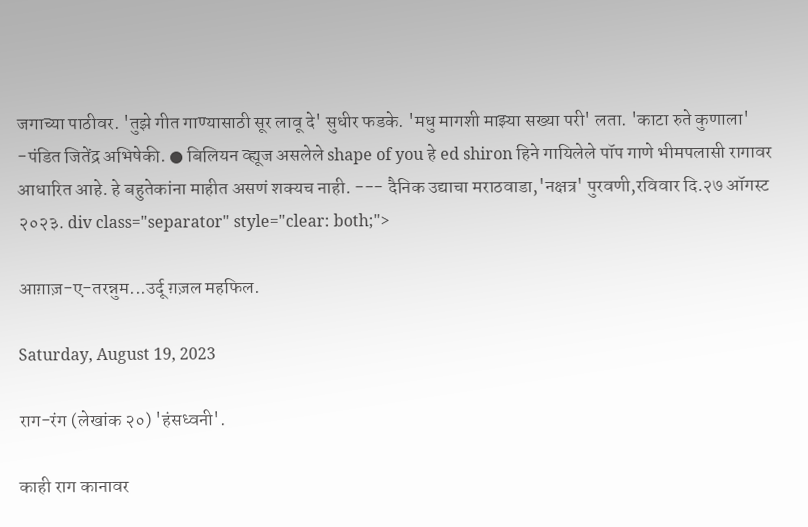जगाच्या पाठीवर. 'तुझे गीत गाण्यासाठी सूर लावू दे' सुधीर फडके. 'मधु मागशी माझ्या सख्या परी' लता. 'काटा रुते कुणाला' -पंडित जितेंद्र अभिषेकी. ● बिलियन व्ह्यूज असलेले shape of you हे ed shiron हिने गायिलेले पॉप गाणे भीमपलासी रागावर आधारित आहे. हे बहुतेकांना माहीत असणं शक्यच नाही. --- दैनिक उद्याचा मराठवाडा,'नक्षत्र' पुरवणी,रविवार दि.२७ ऑगस्ट २०२३. div class="separator" style="clear: both;">

आग़ाज़-ए-तरन्नुम...उर्दू ग़ज़ल महफिल.

Saturday, August 19, 2023

राग-रंग (लेखांक २०) 'हंसध्वनी'.

काही राग कानावर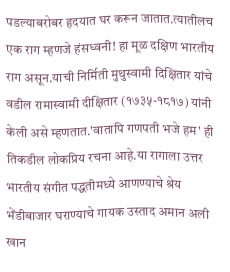पडल्याबरोबर हृदयात घर करून जातात.त्यातीलच एक राग म्हणजे हंसध्वनी! हा मूळ दक्षिण भारतीय राग असून.याची निर्मिती मुथुस्वामी दिक्षितार यांचे वडील रामास्वामी दीक्षितार (१७३५-१८१७) यांनी केली असे म्हणतात.'वातापि गणपती भजे हम' ही तिकडील लोकप्रिय रचना आहे.या रागाला उत्तर भारतीय संगीत पद्धतीमध्ये आणण्याचे श्रेय भेंडीबाजार घराण्याचे गायक उस्ताद अमान अली खान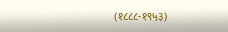(१८८८-१९५३)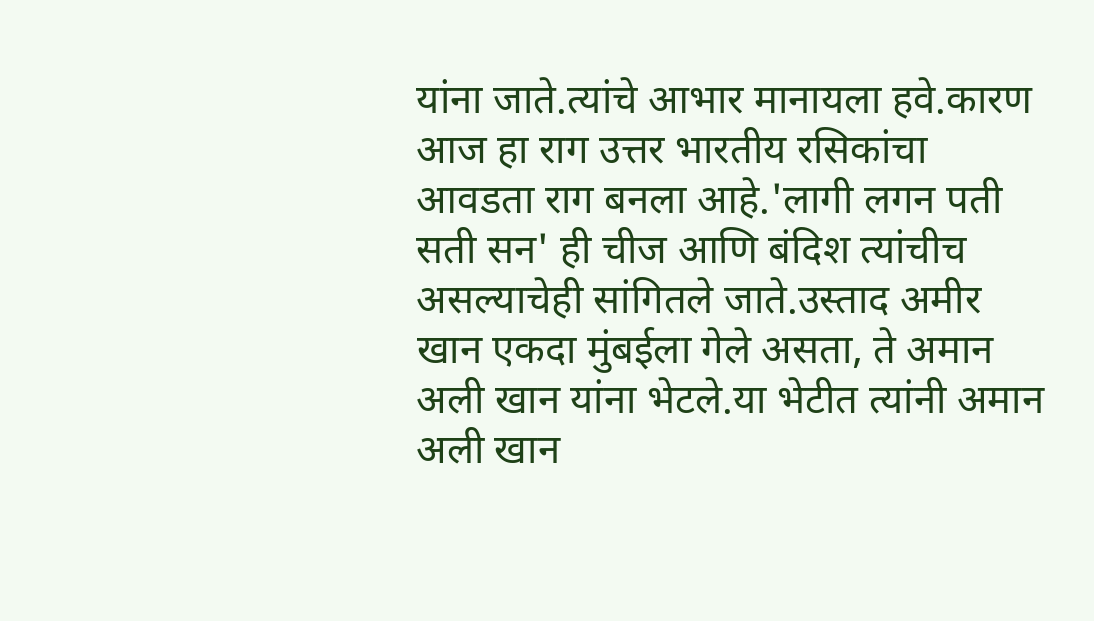यांना जाते.त्यांचे आभार मानायला हवे.कारण आज हा राग उत्तर भारतीय रसिकांचा आवडता राग बनला आहे.'लागी लगन पती सती सन' ही चीज आणि बंदिश त्यांचीच असल्याचेही सांगितले जाते.उस्ताद अमीर खान एकदा मुंबईला गेले असता, ते अमान अली खान यांना भेटले.या भेटीत त्यांनी अमान अली खान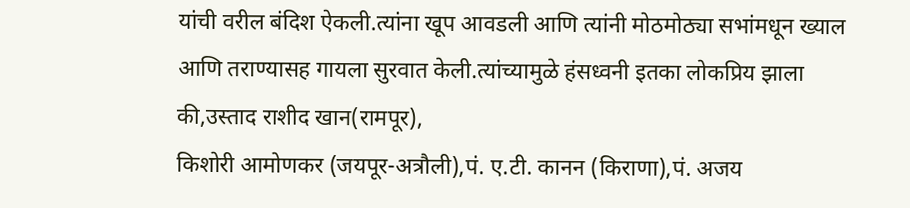यांची वरील बंदिश ऐकली.त्यांना खूप आवडली आणि त्यांनी मोठमोठ्या सभांमधून ख्याल आणि तराण्यासह गायला सुरवात केली.त्यांच्यामुळे हंसध्वनी इतका लोकप्रिय झाला की,उस्ताद राशीद खान(रामपूर),
किशोरी आमोणकर (जयपूर-अत्रौली),पं. ए.टी. कानन (किराणा),पं. अजय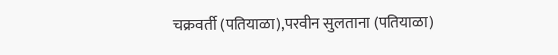चक्रवर्ती (पतियाळा),परवीन सुलताना (पतियाळा)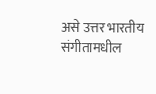असे उत्तर भारतीय संगीतामधील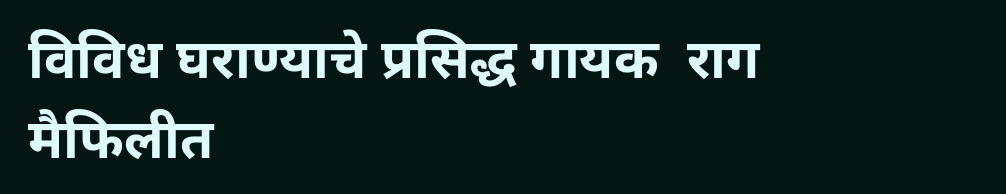विविध घराण्याचे प्रसिद्ध गायक  राग मैफिलीत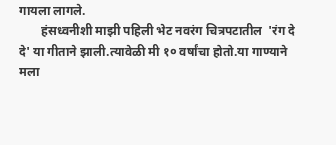गायला लागले.
       हंसध्वनीशी माझी पहिली भेट नवरंग चित्रपटातील  'रंग दे दे' या गीताने झाली.त्यावेळी मी १० वर्षांचा होतो.या गाण्याने मला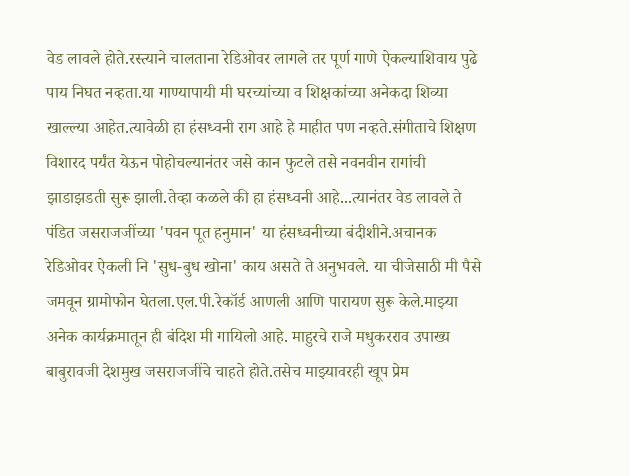वेड लावले होते.रस्त्याने चालताना रेडिओवर लागले तर पूर्ण गाणे ऐकल्याशिवाय पुढे पाय निघत नव्हता.या गाण्यापायी मी घरच्यांच्या व शिक्षकांच्या अनेकदा शिव्या खाल्ल्या आहेत.त्यावेळी हा हंसध्वनी राग आहे हे माहीत पण नव्हते.संगीताचे शिक्षण विशारद पर्यंत येऊन पोहोचल्यानंतर जसे कान फुटले तसे नवनवीन रागांची झाडाझडती सुरू झाली.तेव्हा कळले की हा हंसध्वनी आहे...त्यानंतर वेड लावले ते पंडित जसराजजींच्या 'पवन पूत हनुमान' या हंसध्वनीच्या बंदीशीने.अचानक रेडिओवर ऐकली नि 'सुध-बुध खोना' काय असते ते अनुभवले. या चीजेसाठी मी पैसे जमवून ग्रामोफोन घेतला.एल.पी.रेकॉर्ड आणली आणि पारायण सुरू केले.माझ्या अनेक कार्यक्रमातून ही बंदिश मी गायिलो आहे. माहुरचे राजे मधुकरराव उपाख्य बाबुरावजी देशमुख जसराजजींचे चाहते होते.तसेच माझ्यावरही खूप प्रेम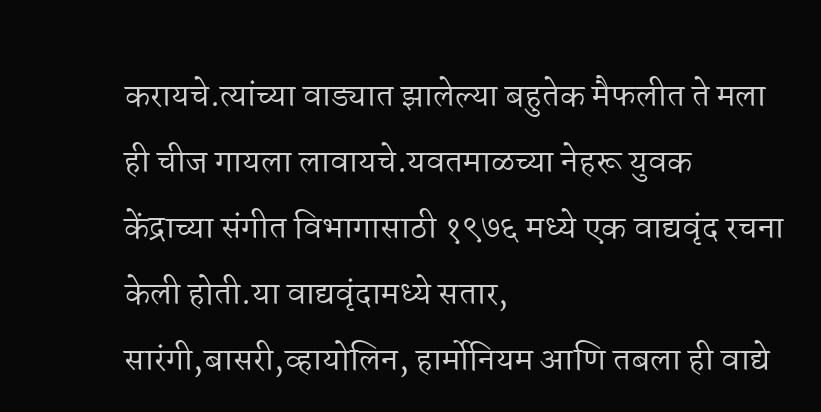करायचे.त्यांच्या वाड्यात झालेल्या बहुतेक मैफलीत ते मला ही चीज गायला लावायचे.यवतमाळच्या नेहरू युवक केंद्राच्या संगीत विभागासाठी १९७६ मध्ये एक वाद्यवृंद रचना केली होती.या वाद्यवृंदामध्ये सतार, सारंगी,बासरी,व्हायोलिन, हार्मोनियम आणि तबला ही वाद्ये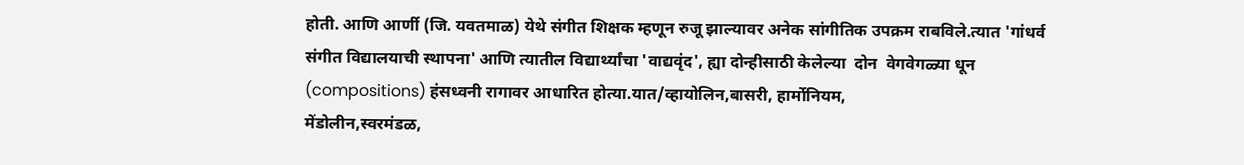होती. आणि आर्णी (जि. यवतमाळ) येथे संगीत शिक्षक म्हणून रुजू झाल्यावर अनेक सांगीतिक उपक्रम राबविले.त्यात 'गांधर्व संगीत विद्यालयाची स्थापना' आणि त्यातील विद्यार्थ्यांचा 'वाद्यवृंद', ह्या दोन्हीसाठी केलेल्या  दोन  वेगवेगळ्या धून (compositions) हंसध्वनी रागावर आधारित होत्या.यात/व्हायोलिन,बासरी, हार्मोनियम,
मेंडोलीन,स्वरमंडळ,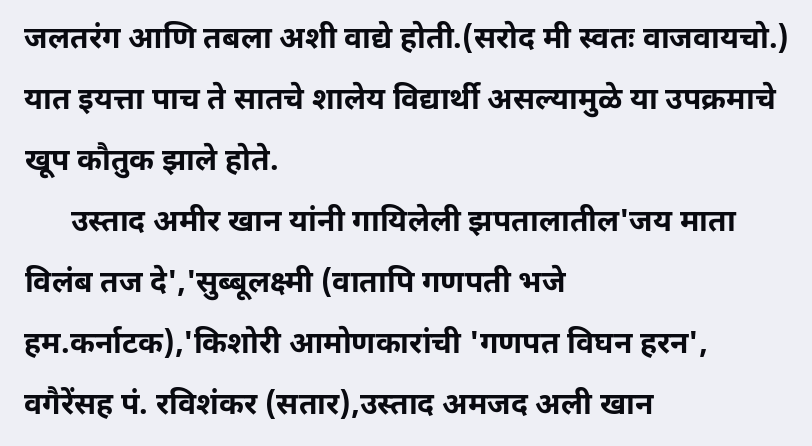जलतरंग आणि तबला अशी वाद्ये होती.(सरोद मी स्वतः वाजवायचो.) यात इयत्ता पाच ते सातचे शालेय विद्यार्थी असल्यामुळे या उपक्रमाचे खूप कौतुक झाले होते.
      उस्ताद अमीर खान यांनी गायिलेली झपतालातील'जय माता विलंब तज दे','सुब्बूलक्ष्मी (वातापि गणपती भजे हम.कर्नाटक),'किशोरी आमोणकारांची 'गणपत विघन हरन', वगैरेंसह पं. रविशंकर (सतार),उस्ताद अमजद अली खान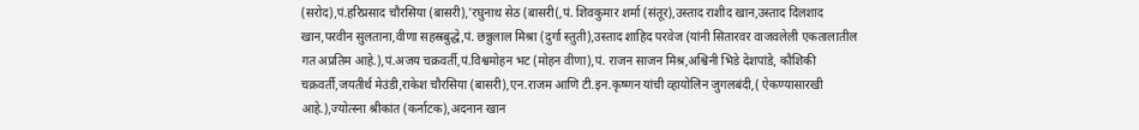(सरोद),पं.हरिप्रसाद चौरसिया (बासरी),'रघुनाथ सेठ (बासरी(,पं. शिवकुमार शर्मा (संतूर),उस्ताद राशीद खान,उस्ताद दिलशाद खान,परवीन सुलताना,वीणा सहस्रबुद्धे,पं. छन्नुलाल मिश्रा (दुर्गा स्तुती),उस्ताद शाहिद परवेज (यांनी सितारवर वाजवलेली एकतालातील गत अप्रतिम आहे.),पं.अजय चक्रवर्ती,पं.विश्वमोहन भट (मोहन वीणा),पं. राजन साजन मिश्र,अश्विनी भिडे देशपांडे, कौशिकी चक्रवर्ती,जयतीर्थ मेउंडी,राकेश चौरसिया (बासरी),एन.राजम आणि टी.इन.कृष्णन यांची व्हायोलिन जुगलबंदी,( ऐकण्यासारखी आहे.),ज्योत्स्ना श्रीकांत (कर्नाटक),अदनान खान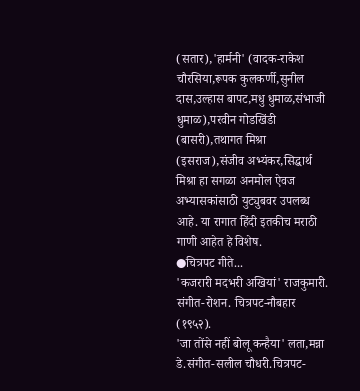(सतार),'हार्मनी' (वादक-राकेश चौरसिया,रूपक कुलकर्णी,सुनील दास,उल्हास बापट,मधु धुमाळ,संभाजी धुमाळ),परवीन गोडखिंडी (बासरी),तथागत मिश्रा (इसराज),संजीव अभ्यंकर,सिद्धार्थ मिश्रा हा सगळा अनमोल ऐवज अभ्यासकांसाठी युट्युबवर उपलब्ध आहे. या रागात हिंदी इतकीच मराठी गाणी आहेत हे विशेष.
●चित्रपट गीते...
'कजरारी मदभरी अखियां' राजकुमारी. संगीत-रोशन. चित्रपट-नौबहार (१९५२).
'जा तोंसे नहीं बोलू कन्हैया' लता,मन्ना डे.संगीत-सलील चौधरी.चित्रपट-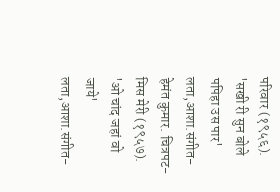परिवार (१९५६).
'सखी री सुन बोले पपिहा उस पार' लता,आशा.संगीत-हेमंत कुमार. चित्रपट-मिस मेरी (१९५७). 'ओ चांद जहां वो जाये' लता,आशा.संगीत-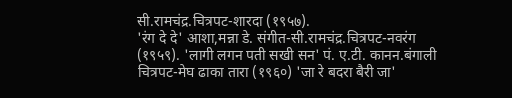सी.रामचंद्र.चित्रपट-शारदा (१९५७).
'रंग दे दे' आशा,मन्ना डे. संगीत-सी.रामचंद्र.चित्रपट-नवरंग (१९५९). 'लागी लगन पती सखी सन' पं. ए.टी. कानन.बंगाली चित्रपट-मेघ ढाका तारा (१९६०) 'जा रे बदरा बैरी जा'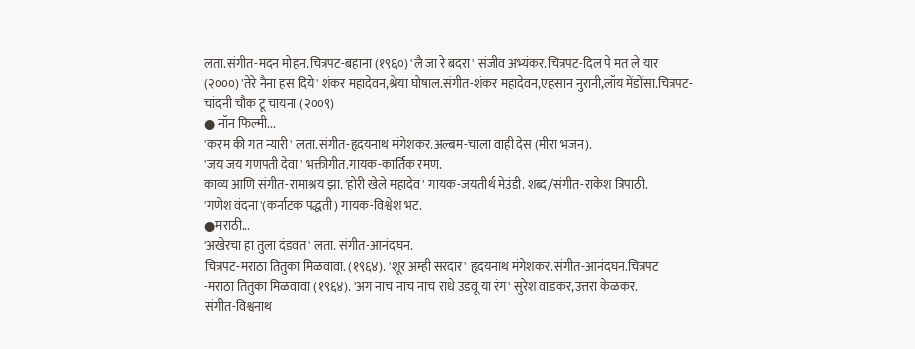लता.संगीत-मदन मोहन.चित्रपट-बहाना (१९६०) 'लै जा रे बदरा' संजीव अभ्यंकर.चित्रपट-दिल पे मत ले यार (२०००) 'तेरे नैना हस दिये' शंकर महादेवन,श्रेया घोषाल.संगीत-शंकर महादेवन,एहसान नुरानी,लॉय मेंडोंसा.चित्रपट-चांदनी चौक टू चायना (२००९)
● नॉन फिल्मी...
'करम की गत न्यारी' लता.संगीत-हृदयनाथ मंगेशकर.अल्बम-चाला वाही देस (मीरा भजन).
'जय जय गणपती देवा' भक्तीगीत.गायक-कार्तिक रमण.
काव्य आणि संगीत-रामाश्रय झा. 'होरी खेले महादेव' गायक-जयतीर्थ मेउंडी. शब्द/संगीत-राकेश त्रिपाठी.
'गणेश वंदना'(कर्नाटक पद्धती) गायक-विश्वेश भट.
●मराठी...
'अखेरचा हा तुला दंडवत' लता. संगीत-आनंदघन.
चित्रपट-मराठा तितुका मिळवावा. (१९६४). 'शूर अम्ही सरदार' हृदयनाथ मंगेशकर.संगीत-आनंदघन.चित्रपट
-मराठा तितुका मिळवावा (१९६४). 'अग नाच नाच नाच राधे उडवू या रंग' सुरेश वाडकर,उत्तरा केळकर.
संगीत-विश्वनाथ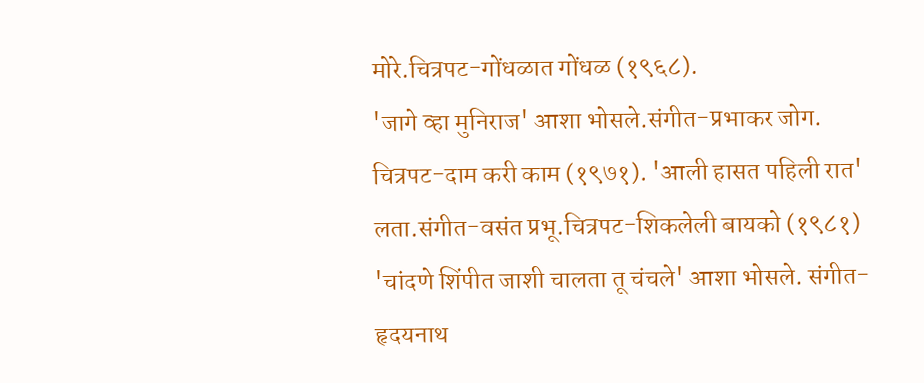मोरे.चित्रपट-गोंधळात गोंधळ (१९६८).
'जागे व्हा मुनिराज' आशा भोसले.संगीत-प्रभाकर जोग.
चित्रपट-दाम करी काम (१९७१). 'आली हासत पहिली रात' लता.संगीत-वसंत प्रभू.चित्रपट-शिकलेली बायको (१९८१)
'चांदणे शिंपीत जाशी चालता तू चंचले' आशा भोसले. संगीत-हृदयनाथ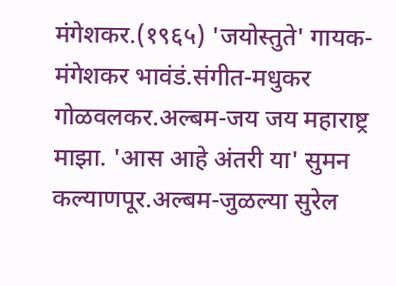मंगेशकर.(१९६५) 'जयोस्तुते' गायक-
मंगेशकर भावंडं.संगीत-मधुकर गोळवलकर.अल्बम-जय जय महाराष्ट्र माझा. 'आस आहे अंतरी या' सुमन कल्याणपूर.अल्बम-जुळल्या सुरेल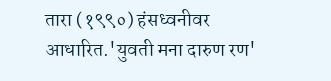तारा (१९९०) हंसध्वनीवर आधारित.'युवती मना दारुण रण'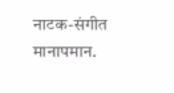नाटक-संगीत मानापमान.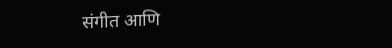संगीत आणि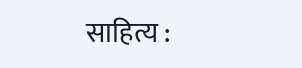साहित्य :